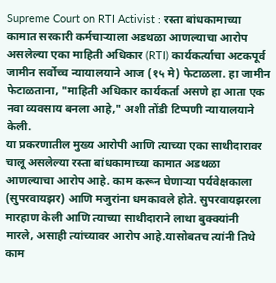Supreme Court on RTI Activist : रस्ता बांधकामाच्या कामात सरकारी कर्मचाऱ्याला अडथळा आणल्याचा आरोप असलेल्या एका माहिती अधिकार (RTI) कार्यकर्त्याचा अटकपूर्व जामीन सर्वोच्च न्यायालयाने आज (१५ मे) फेटाळला. हा जामीन फेटाळताना, "माहिती अधिकार कार्यकर्ता असणे हा आता एक नवा व्यवसाय बनला आहे," अशी तोंडी टिप्पणी न्यायालयाने केली.
या प्रकरणातील मुख्य आरोपी आणि त्याच्या एका साथीदारावर चालू असलेल्या रस्ता बांधकामाच्या कामात अडथळा आणल्याचा आरोप आहे. काम करून घेणाऱ्या पर्यवेक्षकाला (सुपरवायझर) आणि मजुरांना धमकावले होते. सुपरवायझरला मारहाण केली आणि त्याच्या साथीदाराने लाथा बुक्क्यांनी मारले, असाही त्यांच्यावर आरोप आहे.यासोबतच त्यांनी तिथे काम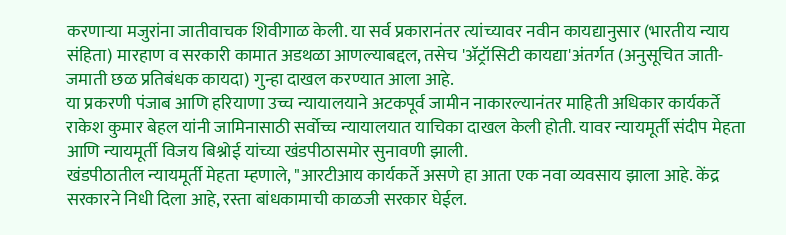करणाऱ्या मजुरांना जातीवाचक शिवीगाळ केली. या सर्व प्रकारानंतर त्यांच्यावर नवीन कायद्यानुसार (भारतीय न्याय संहिता) मारहाण व सरकारी कामात अडथळा आणल्याबद्दल, तसेच 'ॲट्रॉसिटी कायद्या'अंतर्गत (अनुसूचित जाती-जमाती छळ प्रतिबंधक कायदा) गुन्हा दाखल करण्यात आला आहे.
या प्रकरणी पंजाब आणि हरियाणा उच्च न्यायालयाने अटकपूर्व जामीन नाकारल्यानंतर माहिती अधिकार कार्यकर्ते राकेश कुमार बेहल यांनी जामिनासाठी सर्वोच्च न्यायालयात याचिका दाखल केली होती. यावर न्यायमूर्ती संदीप मेहता आणि न्यायमूर्ती विजय बिश्नोई यांच्या खंडपीठासमोर सुनावणी झाली.
खंडपीठातील न्यायमूर्ती मेहता म्हणाले, "आरटीआय कार्यकर्ते असणे हा आता एक नवा व्यवसाय झाला आहे. केंद्र सरकारने निधी दिला आहे, रस्ता बांधकामाची काळजी सरकार घेईल.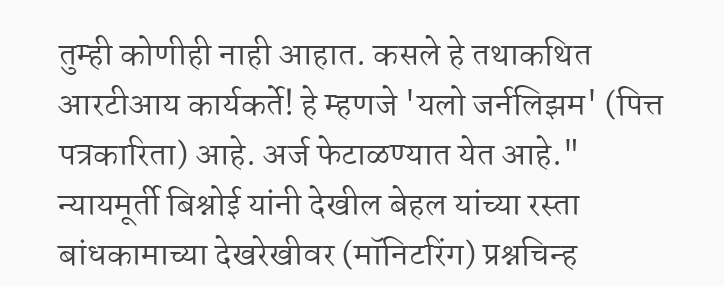तुम्ही कोणीही नाही आहात. कसले हे तथाकथित आरटीआय कार्यकर्ते! हे म्हणजे 'यलो जर्नलिझम' (पित्त पत्रकारिता) आहे. अर्ज फेटाळण्यात येत आहे." न्यायमूर्ती बिश्नोई यांनी देखील बेहल यांच्या रस्ता बांधकामाच्या देखरेखीवर (मॉनिटरिंग) प्रश्नचिन्ह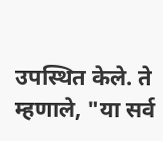उपस्थित केले. ते म्हणाले, "या सर्व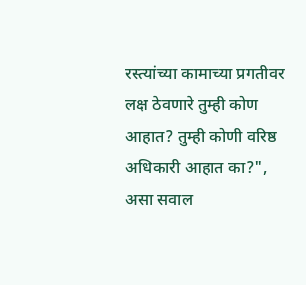रस्त्यांच्या कामाच्या प्रगतीवर लक्ष ठेवणारे तुम्ही कोण आहात? तुम्ही कोणी वरिष्ठ अधिकारी आहात का?", असा सवाल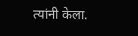त्यांनी केला.